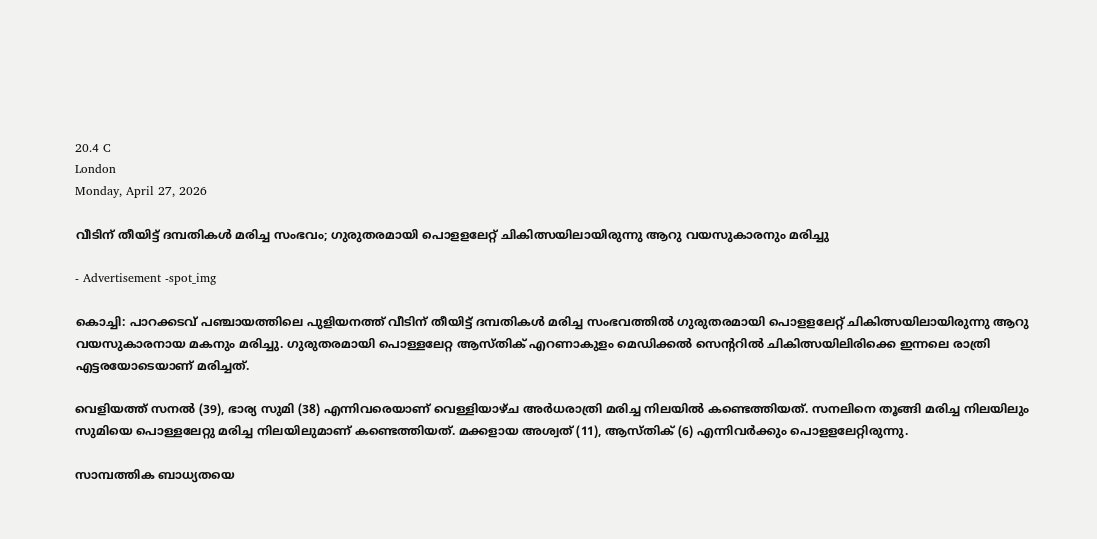20.4 C
London
Monday, April 27, 2026

വീടിന് തീയിട്ട് ദമ്പതികള്‍ മരിച്ച സംഭവം; ഗുരുതരമായി പൊളളലേറ്റ് ചികിത്സയിലായിരുന്നു ആറു വയസുകാരനും മരിച്ചു

- Advertisement -spot_img

കൊച്ചി: പാറക്കടവ് പഞ്ചായത്തിലെ പുളിയനത്ത് വീടിന് തീയിട്ട് ദമ്പതികള്‍ മരിച്ച സംഭവത്തില്‍ ഗുരുതരമായി പൊളളലേറ്റ് ചികിത്സയിലായിരുന്നു ആറു വയസുകാരനായ മകനും മരിച്ചു. ഗുരുതരമായി പൊള്ളലേറ്റ ആസ്തിക് എറണാകുളം മെഡിക്കല്‍ സെന്ററില്‍ ചികിത്സയിലിരിക്കെ ഇന്നലെ രാത്രി എട്ടരയോടെയാണ് മരിച്ചത്.

വെളിയത്ത് സനല്‍ (39), ഭാര്യ സുമി (38) എന്നിവരെയാണ് വെള്ളിയാഴ്ച അര്‍ധരാത്രി മരിച്ച നിലയില്‍ കണ്ടെത്തിയത്. സനലിനെ തൂങ്ങി മരിച്ച നിലയിലും സുമിയെ പൊള്ളലേറ്റു മരിച്ച നിലയിലുമാണ് കണ്ടെത്തിയത്. മക്കളായ അശ്വത് (11), ആസ്തിക് (6) എന്നിവര്‍ക്കും പൊളളലേറ്റിരുന്നു.

സാമ്പത്തിക ബാധ്യതയെ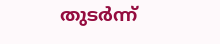തുടര്‍ന്ന്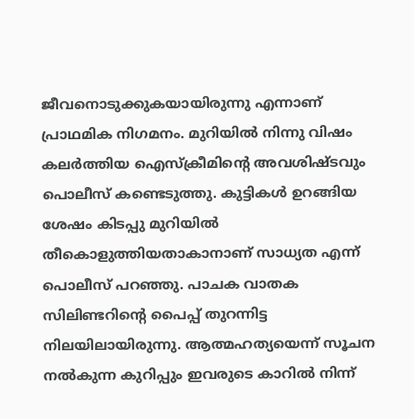ജീവനൊടുക്കുകയായിരുന്നു എന്നാണ് പ്രാഥമിക നിഗമനം. മുറിയില്‍ നിന്നു വിഷം കലര്‍ത്തിയ ഐസ്‌ക്രീമിന്റെ അവശിഷ്ടവും പൊലീസ് കണ്ടെടുത്തു. കുട്ടികള്‍ ഉറങ്ങിയ ശേഷം കിടപ്പു മുറിയില്‍ തീകൊളുത്തിയതാകാനാണ് സാധ്യത എന്ന് പൊലീസ് പറഞ്ഞു. പാചക വാതക സിലിണ്ടറിന്റെ പൈപ്പ് തുറന്നിട്ട നിലയിലായിരുന്നു. ആത്മഹത്യയെന്ന് സൂചന നല്‍കുന്ന കുറിപ്പും ഇവരുടെ കാറില്‍ നിന്ന്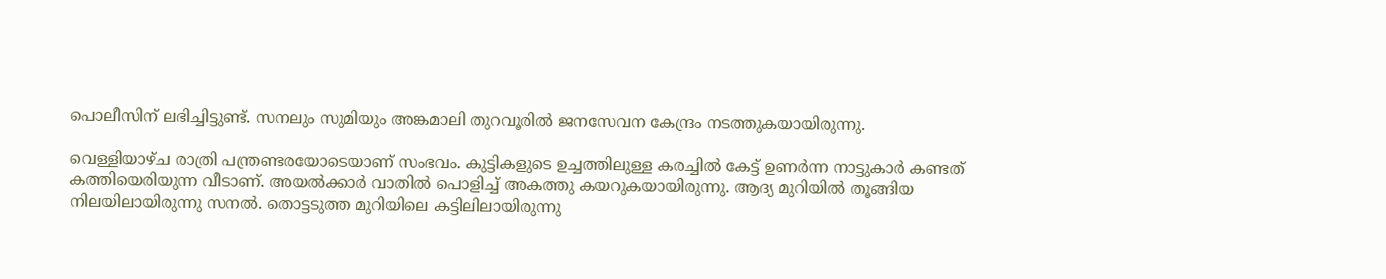പൊലീസിന് ലഭിച്ചിട്ടുണ്ട്. സനലും സുമിയും അങ്കമാലി തുറവൂരില്‍ ജനസേവന കേന്ദ്രം നടത്തുകയായിരുന്നു.

വെള്ളിയാഴ്ച രാത്രി പന്ത്രണ്ടരയോടെയാണ് സംഭവം. കുട്ടികളുടെ ഉച്ചത്തിലുള്ള കരച്ചില്‍ കേട്ട് ഉണര്‍ന്ന നാട്ടുകാര്‍ കണ്ടത് കത്തിയെരിയുന്ന വീടാണ്. അയല്‍ക്കാര്‍ വാതില്‍ പൊളിച്ച് അകത്തു കയറുകയായിരുന്നു. ആദ്യ മുറിയില്‍ തൂങ്ങിയ നിലയിലായിരുന്നു സനല്‍. തൊട്ടടുത്ത മുറിയിലെ കട്ടിലിലായിരുന്നു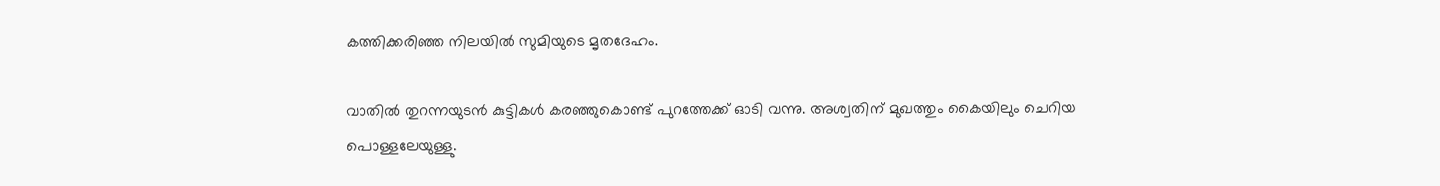കത്തിക്കരിഞ്ഞ നിലയില്‍ സുമിയുടെ മൃതദേഹം.

വാതില്‍ തുറന്നയുടന്‍ കുട്ടികള്‍ കരഞ്ഞുകൊണ്ട് പുറത്തേക്ക് ഓടി വന്നു. അശ്വതിന് മുഖത്തും കൈയിലും ചെറിയ പൊള്ളലേയുള്ളു.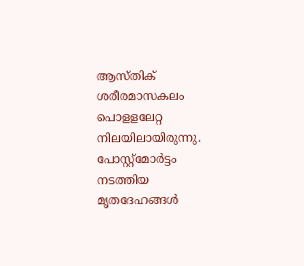ആസ്തിക് ശരീരമാസകലം പൊളളലേറ്റ നിലയിലായിരുന്നു. പോസ്റ്റ്‌മോര്‍ട്ടം നടത്തിയ മൃതദേഹങ്ങള്‍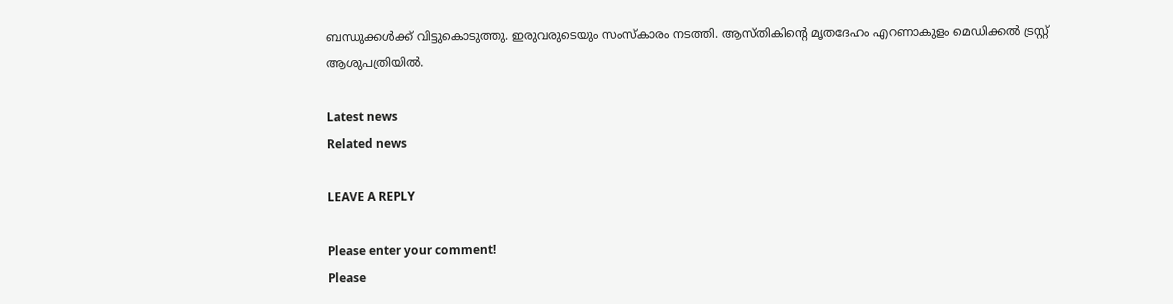ബന്ധുക്കള്‍ക്ക് വിട്ടുകൊടുത്തു. ഇരുവരുടെയും സംസ്‌കാരം നടത്തി. ആസ്തികിന്റെ മൃതദേഹം എറണാകുളം മെഡിക്കല്‍ ട്രസ്റ്റ് ആശുപത്രിയില്‍.

Latest news
Related news

LEAVE A REPLY

Please enter your comment!
Please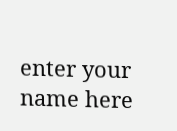enter your name here